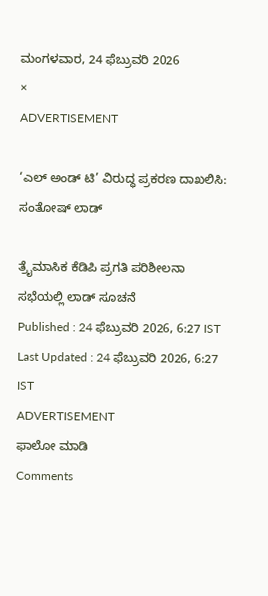ಮಂಗಳವಾರ, 24 ಫೆಬ್ರುವರಿ 2026
×
ADVERTISEMENT

‘ಎಲ್‌ ಅಂಡ್‌ ಟಿ’ ವಿರುದ್ಧ ಪ್ರಕರಣ ದಾಖಲಿಸಿ: ಸಂತೋಷ್‌ ಲಾಡ್‌

ತ್ರೈಮಾಸಿಕ ಕೆಡಿಪಿ ಪ್ರಗತಿ ಪರಿಶೀಲನಾ ಸಭೆಯಲ್ಲಿ ಲಾಡ್‌ ಸೂಚನೆ
Published : 24 ಫೆಬ್ರುವರಿ 2026, 6:27 IST
Last Updated : 24 ಫೆಬ್ರುವರಿ 2026, 6:27 IST
ADVERTISEMENT
ಫಾಲೋ ಮಾಡಿ
Comments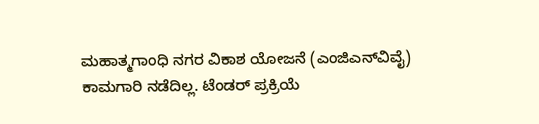ಮಹಾತ್ಮಗಾಂಧಿ ನಗರ ವಿಕಾಶ ಯೋಜನೆ (ಎಂಜಿಎನ್‌ವಿವೈ) ಕಾಮಗಾರಿ ನಡೆದಿಲ್ಲ. ಟೆಂಡರ್‌ ಪ್ರಕ್ರಿಯೆ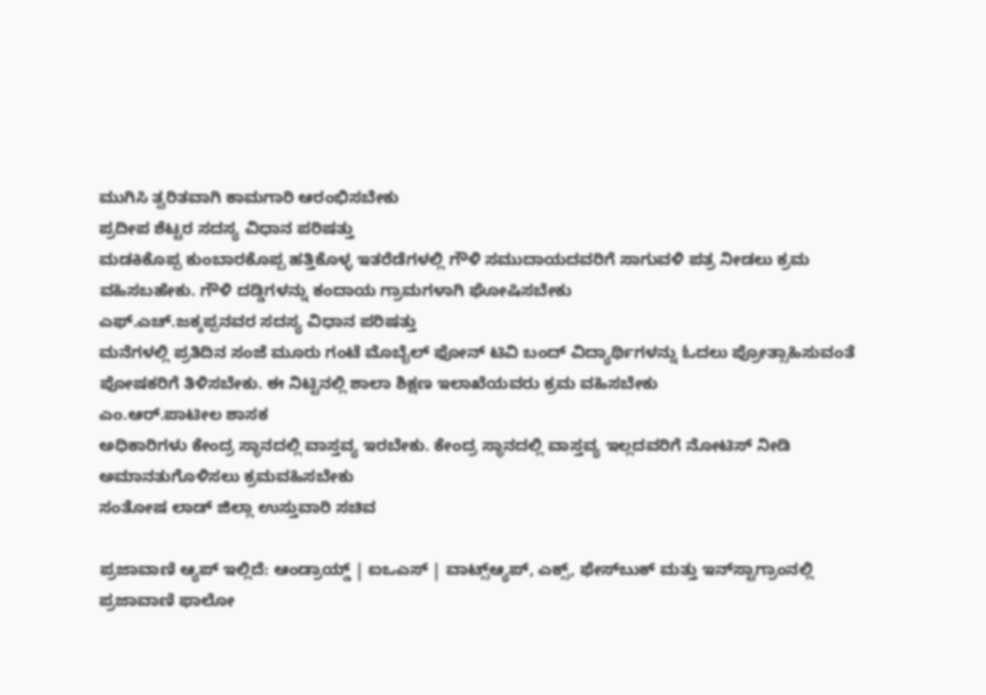ಮುಗಿಸಿ ತ್ವರಿತವಾಗಿ ಕಾಮಗಾರಿ ಆರಂಭಿಸಬೇಕು
ಪ್ರದೀಪ ಶೆಟ್ಟರ ಸದಸ್ಯ ವಿಧಾನ ಪರಿಷತ್ತು
ಮಡಕಿಕೊಪ್ಪ ಕುಂಬಾರಕೊಪ್ಪ ಹತ್ತಿಕೊಳ್ಳ ಇತರೆಡೆಗಳಲ್ಲಿ ಗೌಳಿ ಸಮುದಾಯದವರಿಗೆ ಸಾಗುವಳಿ ಪತ್ರ ನೀಡಲು ಕ್ರಮ ವಹಿಸಬಹೇಕು. ಗೌಳಿ ದಡ್ಡಿಗಳನ್ನು ಕಂದಾಯ ಗ್ರಾಮಗಳಾಗಿ ಘೋಷಿಸಬೇಕು
ಎಫ್‌.ಎಚ್‌.ಜಕ್ಕಪ್ಪನವರ ಸದಸ್ಯ ವಿಧಾನ ಪರಿಷತ್ತು
ಮನೆಗಳಲ್ಲಿ ಪ್ರತಿದಿನ ಸಂಜೆ ಮೂರು ಗಂಟೆ ಮೊಬೈಲ್‌ ಫೋನ್‌ ಟಿವಿ ಬಂದ್‌ ವಿದ್ಯಾರ್ಥಿಗಳನ್ನು ಓದಲು ಪ್ರೋತ್ಸಾಹಿಸುವಂತೆ ಪೋಷಕರಿಗೆ ತಿಳಿಸಬೇಕು. ಈ ನಿಟ್ಟಿನಲ್ಲಿ ಶಾಲಾ ಶಿಕ್ಷಣ ಇಲಾಖೆಯವರು ಕ್ರಮ ವಹಿಸಬೇಕು
ಎಂ.ಆರ್‌.ಪಾಟೀಲ ಶಾಸಕ
ಅಧಿಕಾರಿಗಳು ಕೇಂದ್ರ ಸ್ಥಾನದಲ್ಲಿ ವಾಸ್ತವ್ಯ ಇರಬೇಕು. ಕೇಂದ್ರ ಸ್ಥಾನದಲ್ಲಿ ವಾಸ್ತವ್ಯ ಇಲ್ಲದವರಿಗೆ ನೋಟಿಸ್‌ ನೀಡಿ ಅಮಾನತುಗೊಳಿಸಲು ಕ್ರಮವಹಿಸಬೇಕು
ಸಂತೋಷ ಲಾಡ್‌ ಜಿಲ್ಲಾ ಉಸ್ತುವಾರಿ ಸಚಿವ

ಪ್ರಜಾವಾಣಿ ಆ್ಯಪ್ ಇಲ್ಲಿದೆ: ಆಂಡ್ರಾಯ್ಡ್ | ಐಒಎಸ್ | ವಾಟ್ಸ್ಆ್ಯಪ್, ಎಕ್ಸ್, ಫೇಸ್‌ಬುಕ್ ಮತ್ತು ಇನ್‌ಸ್ಟಾಗ್ರಾಂನಲ್ಲಿ ಪ್ರಜಾವಾಣಿ ಫಾಲೋ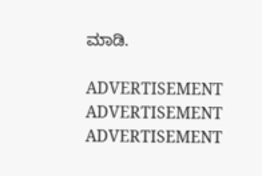ಮಾಡಿ.

ADVERTISEMENT
ADVERTISEMENT
ADVERTISEMENT